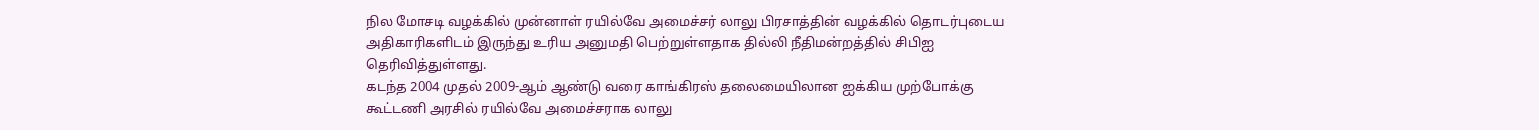நில மோசடி வழக்கில் முன்னாள் ரயில்வே அமைச்சர் லாலு பிரசாத்தின் வழக்கில் தொடர்புடைய அதிகாரிகளிடம் இருந்து உரிய அனுமதி பெற்றுள்ளதாக தில்லி நீதிமன்றத்தில் சிபிஐ தெரிவித்துள்ளது.
கடந்த 2004 முதல் 2009-ஆம் ஆண்டு வரை காங்கிரஸ் தலைமையிலான ஐக்கிய முற்போக்கு கூட்டணி அரசில் ரயில்வே அமைச்சராக லாலு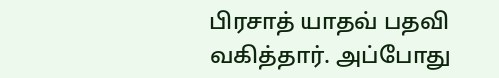பிரசாத் யாதவ் பதவி வகித்தார். அப்போது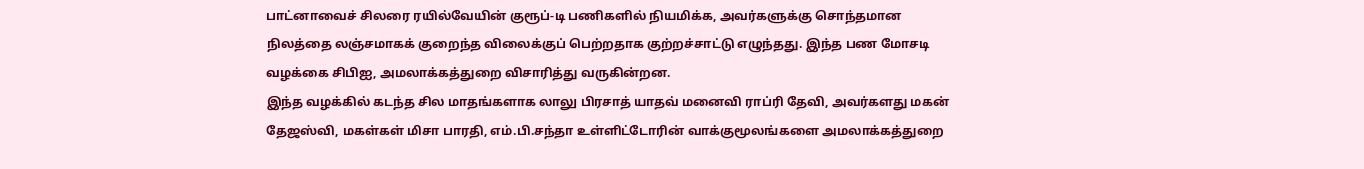பாட்னாவைச் சிலரை ரயில்வேயின் குரூப்-டி பணிகளில் நியமிக்க, அவர்களுக்கு சொந்தமான நிலத்தை லஞ்சமாகக் குறைந்த விலைக்குப் பெற்றதாக குற்றச்சாட்டு எழுந்தது. இந்த பண மோசடி வழக்கை சிபிஐ, அமலாக்கத்துறை விசாரித்து வருகின்றன.
இந்த வழக்கில் கடந்த சில மாதங்களாக லாலு பிரசாத் யாதவ் மனைவி ராப்ரி தேவி, அவர்களது மகன் தேஜஸ்வி, மகள்கள் மிசா பாரதி, எம்.பி.சந்தா உள்ளிட்டோரின் வாக்குமூலங்களை அமலாக்கத்துறை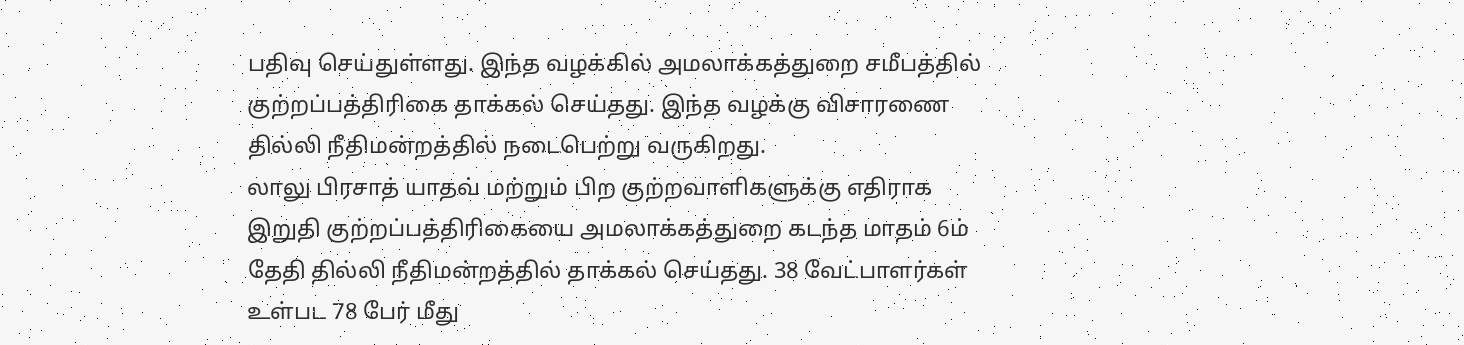பதிவு செய்துள்ளது. இந்த வழக்கில் அமலாக்கத்துறை சமீபத்தில் குற்றப்பத்திரிகை தாக்கல் செய்தது. இந்த வழக்கு விசாரணை தில்லி நீதிமன்றத்தில் நடைபெற்று வருகிறது.
லாலு பிரசாத் யாதவ் மற்றும் பிற குற்றவாளிகளுக்கு எதிராக இறுதி குற்றப்பத்திரிகையை அமலாக்கத்துறை கடந்த மாதம் 6ம் தேதி தில்லி நீதிமன்றத்தில் தாக்கல் செய்தது. 38 வேட்பாளர்கள் உள்பட 78 பேர் மீது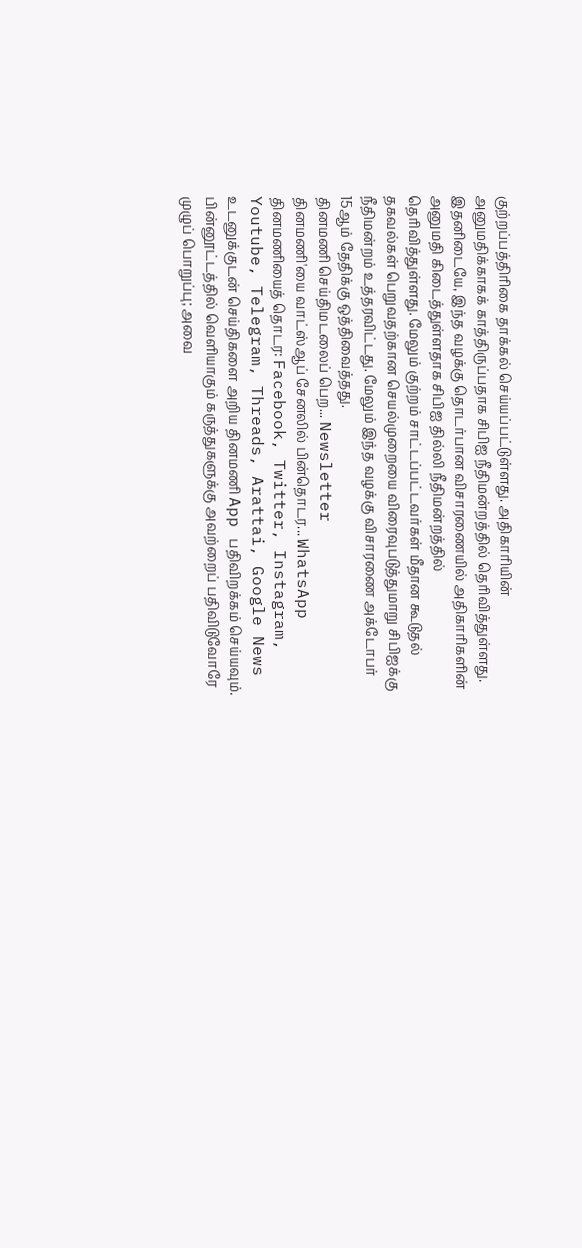குற்றப்பத்திரிகை தாக்கல் செய்யப்பட்டுள்ளது. அதிகாரியின் அனுமதிக்காகக் காத்திருப்பதாக சிபிஐ நீதிமன்றத்தில் தெரிவித்துள்ளது.
இதனிடையே, இந்த வழக்கு தொடர்பான விசாரணையில் அதிகாரிகளின் அனுமதி கிடைத்துள்ளதாக சிபிஐ தில்லி நீதிமன்றத்தில் தெரிவித்துள்ளது. மேலும் குற்றம் சாட்டப்பட்டவர்கள் மீதான கூடுதல் தகவல்கள் பெறுவதற்கான செயல்முறையை விரைவுபடுத்துமாறு சிபிஐக்கு நீதிமன்றம் உத்தரவிட்டது. மேலும் இந்த வழக்கு விசாரணை அக்டோபர் 15ஆம் தேதிக்கு ஒத்திவைத்தது.
தினமணி செய்திமடலைப் பெற... Newsletter
தினமணி'யை வாட்ஸ்ஆப் சேனலில் பின்தொடர... WhatsApp
தினமணியைத் தொடர: Facebook, Twitter, Instagram, Youtube, Telegram, Threads, Arattai, Google News
உடனுக்குடன் செய்திகளை அறிய தினமணி App பதிவிறக்கம் செய்யவும்.
பின்னூட்டத்தில் வெளியாகும் கருத்துகளுக்கு அவற்றைப் பதிவிடுவோரே முழுப் பொறுப்பு; அவை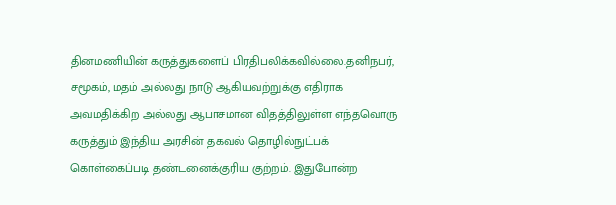தினமணியின் கருத்துகளைப் பிரதிபலிக்கவில்லை.தனிநபர், சமூகம், மதம் அல்லது நாடு ஆகியவற்றுக்கு எதிராக அவமதிக்கிற அல்லது ஆபாசமான விதத்திலுள்ள எந்தவொரு கருத்தும் இந்திய அரசின் தகவல் தொழில்நுட்பக் கொள்கைப்படி தண்டனைக்குரிய குற்றம். இதுபோன்ற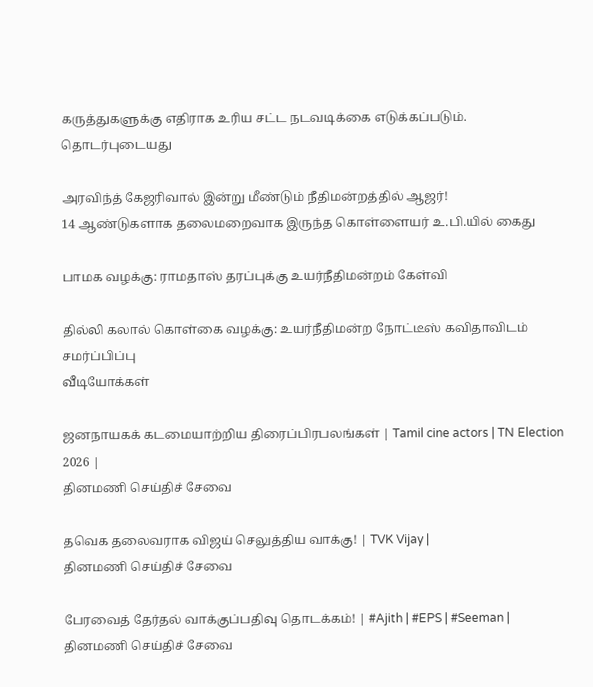கருத்துகளுக்கு எதிராக உரிய சட்ட நடவடிக்கை எடுக்கப்படும்.
தொடர்புடையது

அரவிந்த் கேஜரிவால் இன்று மீண்டும் நீதிமன்றத்தில் ஆஜர்!
14 ஆண்டுகளாக தலைமறைவாக இருந்த கொள்ளையர் உ.பி.யில் கைது

பாமக வழக்கு: ராமதாஸ் தரப்புக்கு உயர்நீதிமன்றம் கேள்வி

தில்லி கலால் கொள்கை வழக்கு: உயர்நீதிமன்ற நோட்டீஸ் கவிதாவிடம் சமர்ப்பிப்பு
வீடியோக்கள்

ஜனநாயகக் கடமையாற்றிய திரைப்பிரபலங்கள் | Tamil cine actors | TN Election 2026 |
தினமணி செய்திச் சேவை

தவெக தலைவராக விஜய் செலுத்திய வாக்கு! | TVK Vijay |
தினமணி செய்திச் சேவை

பேரவைத் தேர்தல் வாக்குப்பதிவு தொடக்கம்! | #Ajith | #EPS | #Seeman |
தினமணி செய்திச் சேவை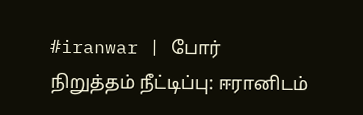#iranwar | போர் நிறுத்தம் நீட்டிப்பு: ஈரானிடம்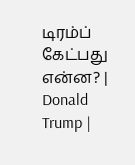டிரம்ப் கேட்பது என்ன? | Donald Trump |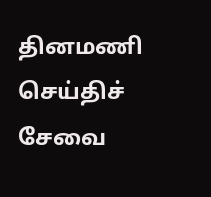தினமணி செய்திச் சேவை